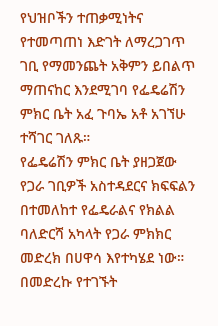የህዝቦችን ተጠቃሚነትና የተመጣጠነ እድገት ለማረጋገጥ ገቢ የማመንጨት አቅምን ይበልጥ ማጠናከር እንደሚገባ የፌዴሬሽን ምክር ቤት አፈ ጉባኤ አቶ አገኘሁ ተሻገር ገለጹ።
የፌዴሬሽን ምክር ቤት ያዘጋጀው የጋራ ገቢዎች አስተዳደርና ክፍፍልን በተመለከተ የፌዴራልና የክልል ባለድርሻ አካላት የጋራ ምክክር መድረክ በሀዋሳ እየተካሄደ ነው።
በመድረኩ የተገኙት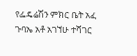የፌዴሬሽን ምክር ቤት አፈ ጉባኤ አቶ አገኘሁ ተሻገር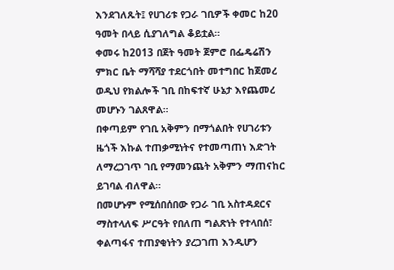እንደገለጹት፤ የሀገሪቱ የጋራ ገቢዎች ቀመር ከ20 ዓመት በላይ ሲያገለግል ቆይቷል።
ቀመሩ ከ2013 በጀት ዓመት ጀምሮ በፌዴሬሽን ምክር ቤት ማሻሻያ ተደርጎበት መተግበር ከጀመረ ወዲህ የክልሎች ገቢ በከፍተኛ ሁኔታ እየጨመረ መሆኑን ገልጸዋል።
በቀጣይም የገቢ አቅምን በማጎልበት የሀገሪቱን ዜጎች እኩል ተጠቃሚነትና የተመጣጠነ እድገት ለማረጋገጥ ገቢ የማመንጨት አቅምን ማጠናከር ይገባል ብለዋል።
በመሆኑም የሚሰበሰበው የጋራ ገቢ አስተዳደርና ማስተላለፍ ሥርዓት የበለጠ ግልጽነት የተላበሰ፣ ቀልጣፋና ተጠያቂነትን ያረጋገጠ እንዲሆን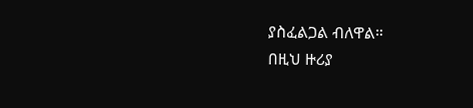ያስፈልጋል ብለዋል።
በዚህ ዙሪያ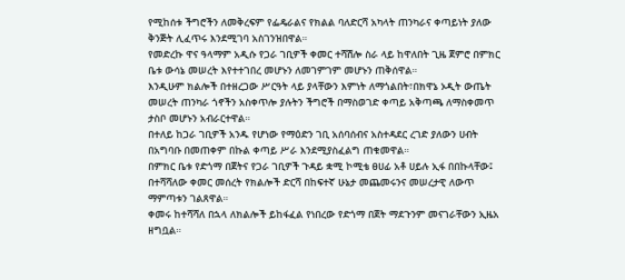የሚከሰቱ ችግሮችን ለመቅረፍም የፌዴራልና የክልል ባለድርሻ አካላት ጠንካራና ቀጣይነት ያለው ቅንጅት ሊፈጥሩ እንደሚገባ አስገንዝበዋል።
የመድረኩ ዋና ዓላማም አዲሱ የጋራ ገቢዎች ቀመር ተሻሽሎ ስራ ላይ ከዋለበት ጊዜ ጀምሮ በምክር ቤቱ ውሳኔ መሠረት እየተተገበረ መሆኑን ለመገምገም መሆኑን ጠቅሰዋል።
እንዲሁም ክልሎች በተዘረጋው ሥርዓት ላይ ያላቸውን እምነት ለማጎልበት፣በክዋኔ ኦዲት ውጤት መሠረት ጠንካራ ጎኖችን አስቀጥሎ ያሉትን ችግሮች በማስወገድ ቀጣይ አቅጣጫ ለማስቀመጥ ታስቦ መሆኑን አብራርተዋል።
በተለይ ከጋራ ገቢዎች አንዱ የሆነው የማዕድን ገቢ አሰባሰብና አስተዳደር ረገድ ያለውን ሀብት በአግባቡ በመጠቀም በኩል ቀጣይ ሥራ እንደሚያስፈልግ ጠቁመዋል።
በምክር ቤቱ የድጎማ በጀትና የጋራ ገቢዎች ጉዳይ ቋሚ ኮሚቴ ፀሀፊ አቶ ሀይሉ ኢፋ በበኩላቸው፤ በተሻሻለው ቀመር መሰረት የክልሎች ድርሻ በከፍተኛ ሁኔታ መጨመሩንና መሠረታዊ ለውጥ ማምጣቱን ገልጸዋል።
ቀመሩ ከተሻሻለ በኋላ ለክልሎች ይከፋፈል የነበረው የድጎማ በጀት ማደጉንም መናገራቸውን ኢዜአ ዘግቧል።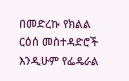በመድረኩ የክልል ርዕሰ መስተዳድሮች እንዲሁም የፌዴራል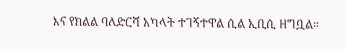እና የክልል ባለድርሻ አካላት ተገኝተዋል ሲል ኢቢሲ ዘግቧል።